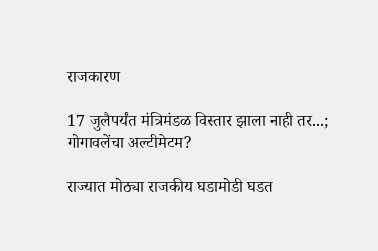राजकारण

17 जुलैपर्यंत मंत्रिमंडळ विस्तार झाला नाही तर...; गोगावलेंचा अल्टीमेटम?

राज्यात मोठ्या राजकीय घडामोडी घडत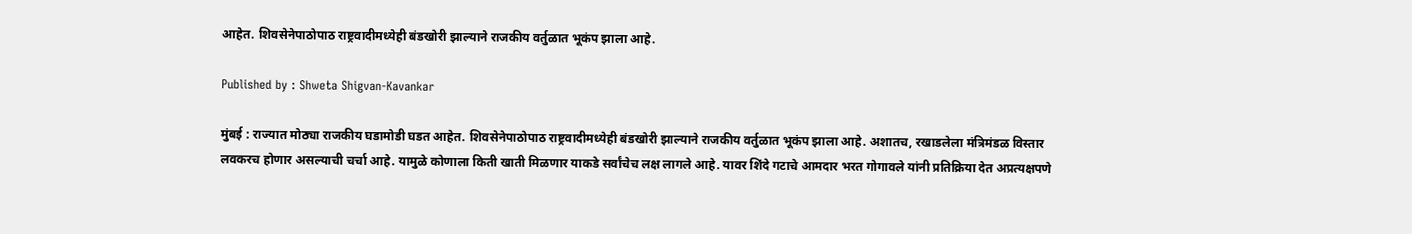आहेत. शिवसेनेपाठोपाठ राष्ट्रवादीमध्येही बंडखोरी झाल्याने राजकीय वर्तुळात भूकंप झाला आहे.

Published by : Shweta Shigvan-Kavankar

मुंबई : राज्यात मोठ्या राजकीय घडामोडी घडत आहेत. शिवसेनेपाठोपाठ राष्ट्रवादीमध्येही बंडखोरी झाल्याने राजकीय वर्तुळात भूकंप झाला आहे. अशातच, रखाडलेला मंत्रिमंडळ विस्तार लवकरच होणार असल्याची चर्चा आहे. यामुळे कोणाला किती खाती मिळणार याकडे सर्वांचेच लक्ष लागले आहे. यावर शिंदे गटाचे आमदार भरत गोगावले यांनी प्रतिक्रिया देत अप्रत्यक्षपणे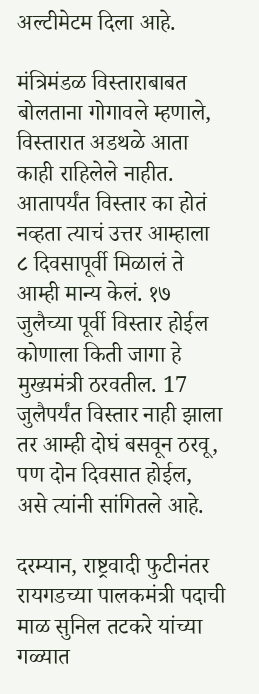अल्टीमेटम दिला आहे.

मंत्रिमंडळ विस्ताराबाबत बोलताना गोगावले म्हणाले, विस्तारात अडथळे आता काही राहिलेले नाहीत. आतापर्यंत विस्तार का होतं नव्हता त्याचं उत्तर आम्हाला ८ दिवसापूर्वी मिळालं ते आम्ही मान्य केलं. १७ जुलैच्या पूर्वी विस्तार होईल कोणाला किती जागा हे मुख्यमंत्री ठरवतील. 17 जुलैपर्यंत विस्तार नाही झाला तर आम्ही दोघं बसवून ठरवू, पण दोन दिवसात होईल, असे त्यांनी सांगितले आहे.

दरम्यान, राष्ट्रवादी फुटीनंतर रायगडच्या पालकमंत्री पदाची माळ सुनिल तटकरे यांच्या गळ्यात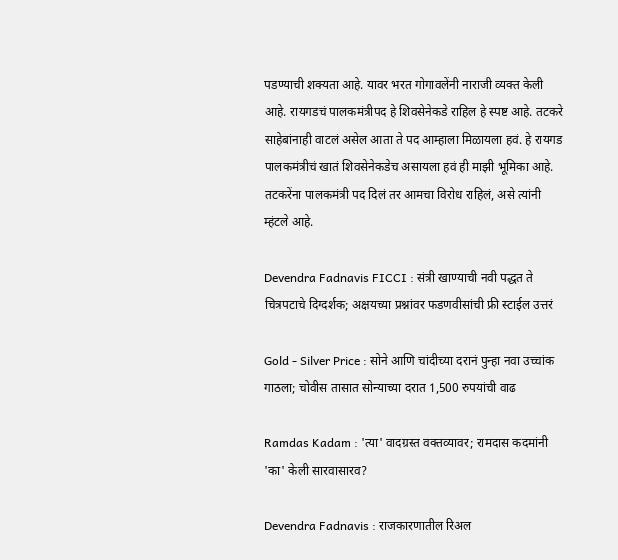पडण्याची शक्यता आहे. यावर भरत गोगावलेंनी नाराजी व्यक्त केली आहे. रायगडचं पालकमंत्रीपद हे शिवसेनेकडे राहिल हे स्पष्ट आहे. तटकरे साहेबांनाही वाटलं असेल आता ते पद आम्हाला मिळायला हवं. हे रायगड पालकमंत्रीचं खातं शिवसेनेकडेच असायला हवं ही माझी भूमिका आहे. तटकरेंना पालकमंत्री पद दिलं तर आमचा विरोध राहिलं, असे त्यांनी म्हंटले आहे.

Devendra Fadnavis FICCI : संत्री खाण्याची नवी पद्धत ते चित्रपटाचे दिग्दर्शक; अक्षयच्या प्रश्नांवर फडणवीसांची फ्री स्टाईल उत्तरं

Gold - Silver Price : सोने आणि चांदीच्या दरानं पुन्हा नवा उच्चांक गाठला; चोवीस तासात सोन्याच्या दरात 1,500 रुपयांची वाढ

Ramdas Kadam : 'त्या' वादग्रस्त वक्तव्यावर; रामदास कदमांनी 'का' केली सारवासारव?

Devendra Fadnavis : राजकारणातील रिअल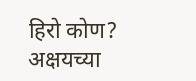हिरो कोण? अक्षयच्या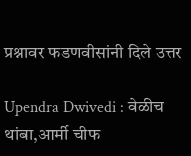प्रश्नावर फडणवीसांनी दिले उत्तर

Upendra Dwivedi : वेळीच थांबा,आर्मी चीफ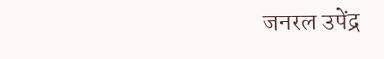जनरल उपेंद्र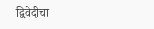द्विवेदीचा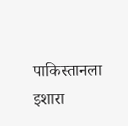पाकिस्तानला इशारा